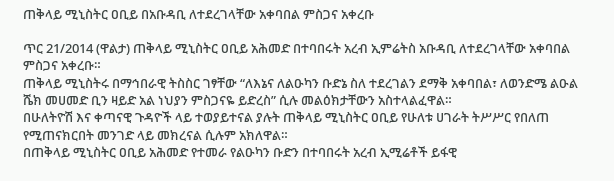ጠቅላይ ሚኒስትር ዐቢይ በአቡዳቢ ለተደረገላቸው አቀባበል ምስጋና አቀረቡ

ጥር 21/2014 (ዋልታ) ጠቅላይ ሚኒስትር ዐቢይ አሕመድ በተባበሩት አረብ ኢምሬትስ አቡዳቢ ለተደረገላቸው አቀባበል ምስጋና አቀረቡ።
ጠቅላይ ሚኒስትሩ በማኅበራዊ ትስስር ገፃቸው “ለእኔና ለልዑካን ቡድኔ ስለ ተደረገልን ደማቅ አቀባበል፣ ለወንድሜ ልዑል ሼክ መሀመድ ቢን ዛይድ አል ነህያን ምስጋናዬ ይድረስ” ሲሉ መልዕክታቸውን አስተላልፈዋል።
በሁለትዮሽ እና ቀጣናዊ ጉዳዮች ላይ ተወያይተናል ያሉት ጠቅላይ ሚኒስትር ዐቢይ የሁለቱ ሀገራት ትሥሥር የበለጠ የሚጠናክርበት መንገድ ላይ መክረናል ሲሉም አክለዋል።
በጠቅላይ ሚኒስትር ዐቢይ አሕመድ የተመራ የልዑካን ቡድን በተባበሩት አረብ ኢሚሬቶች ይፋዊ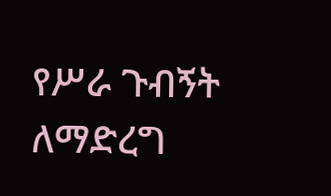የሥራ ጉብኝት ለማድረግ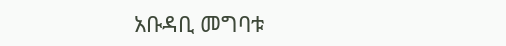አቡዳቢ መግባቱ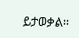ይታወቃል፡፡